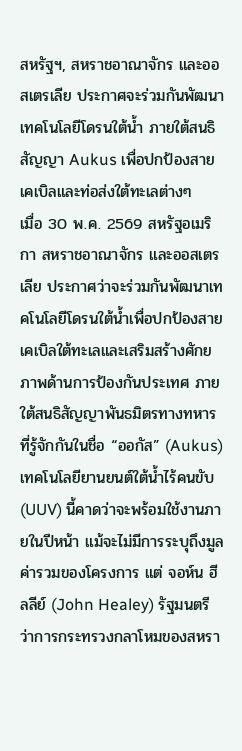สหรัฐฯ, สหราชอาณาจักร และออสเตรเลีย ประกาศจะร่วมกันพัฒนาเทคโนโลยีโดรนใต้น้ำ ภายใต้สนธิสัญญา Aukus เพื่อปกป้องสายเคเบิลและท่อส่งใต้ทะเลต่างๆ
เมื่อ 30 พ.ค. 2569 สหรัฐอเมริกา สหราชอาณาจักร และออสเตรเลีย ประกาศว่าจะร่วมกันพัฒนาเทคโนโลยีโดรนใต้น้ำเพื่อปกป้องสายเคเบิลใต้ทะเลและเสริมสร้างศักยภาพด้านการป้องกันประเทศ ภายใต้สนธิสัญญาพันธมิตรทางทหารที่รู้จักกันในชื่อ “ออกัส” (Aukus)
เทคโนโลยียานยนต์ใต้น้ำไร้คนขับ (UUV) นี้คาดว่าจะพร้อมใช้งานภายในปีหน้า แม้จะไม่มีการระบุถึงมูลค่ารวมของโครงการ แต่ จอห์น ฮีลลีย์ (John Healey) รัฐมนตรีว่าการกระทรวงกลาโหมของสหรา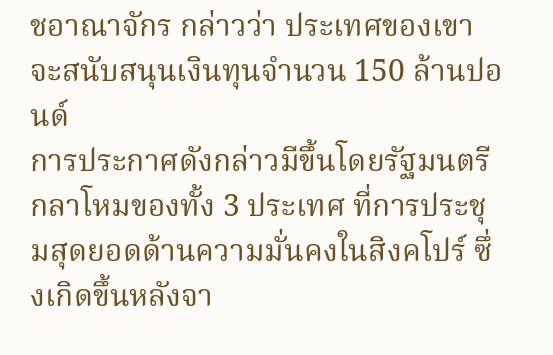ชอาณาจักร กล่าวว่า ประเทศของเขาจะสนับสนุนเงินทุนจำนวน 150 ล้านปอนด์
การประกาศดังกล่าวมีขึ้นโดยรัฐมนตรีกลาโหมของทั้ง 3 ประเทศ ที่การประชุมสุดยอดด้านความมั่นคงในสิงคโปร์ ซึ่งเกิดขึ้นหลังจา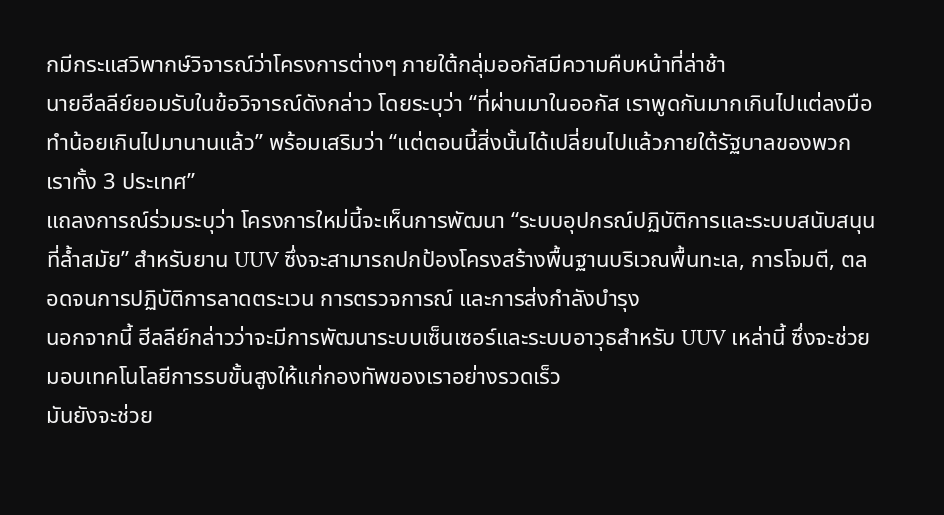กมีกระแสวิพากษ์วิจารณ์ว่าโครงการต่างๆ ภายใต้กลุ่มออกัสมีความคืบหน้าที่ล่าช้า
นายฮีลลีย์ยอมรับในข้อวิจารณ์ดังกล่าว โดยระบุว่า “ที่ผ่านมาในออกัส เราพูดกันมากเกินไปแต่ลงมือทำน้อยเกินไปมานานแล้ว” พร้อมเสริมว่า “แต่ตอนนี้สิ่งนั้นได้เปลี่ยนไปแล้วภายใต้รัฐบาลของพวกเราทั้ง 3 ประเทศ”
แถลงการณ์ร่วมระบุว่า โครงการใหม่นี้จะเห็นการพัฒนา “ระบบอุปกรณ์ปฏิบัติการและระบบสนับสนุนที่ล้ำสมัย” สำหรับยาน UUV ซึ่งจะสามารถปกป้องโครงสร้างพื้นฐานบริเวณพื้นทะเล, การโจมตี, ตลอดจนการปฏิบัติการลาดตระเวน การตรวจการณ์ และการส่งกำลังบำรุง
นอกจากนี้ ฮีลลีย์กล่าวว่าจะมีการพัฒนาระบบเซ็นเซอร์และระบบอาวุธสำหรับ UUV เหล่านี้ ซึ่งจะช่วยมอบเทคโนโลยีการรบขั้นสูงให้แก่กองทัพของเราอย่างรวดเร็ว
มันยังจะช่วย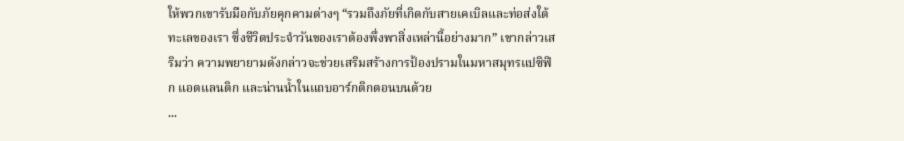ให้พวกเขารับมือกับภัยคุกคามต่างๆ “รวมถึงภัยที่เกิดกับสายเคเบิลและท่อส่งใต้ทะเลของเรา ซึ่งชีวิตประจำวันของเราต้องพึ่งพาสิ่งเหล่านี้อย่างมาก” เขากล่าวเสริมว่า ความพยายามดังกล่าวจะช่วยเสริมสร้างการป้องปรามในมหาสมุทรแปซิฟิก แอตแลนติก และน่านน้ำในแถบอาร์กติกตอนบนด้วย
...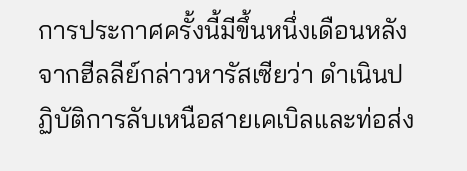การประกาศครั้งนี้มีขึ้นหนึ่งเดือนหลังจากฮีลลีย์กล่าวหารัสเซียว่า ดำเนินปฏิบัติการลับเหนือสายเคเบิลและท่อส่ง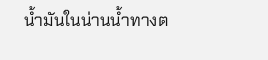น้ำมันในน่านน้ำทางต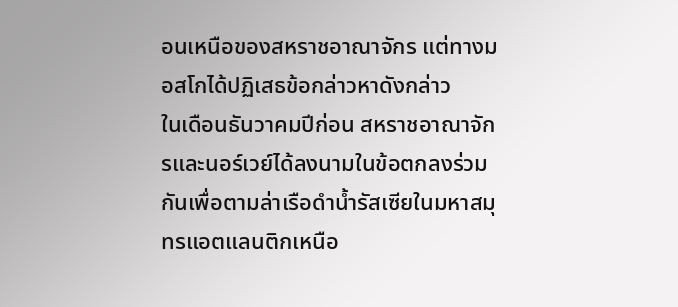อนเหนือของสหราชอาณาจักร แต่ทางมอสโกได้ปฏิเสธข้อกล่าวหาดังกล่าว
ในเดือนธันวาคมปีก่อน สหราชอาณาจักรและนอร์เวย์ได้ลงนามในข้อตกลงร่วมกันเพื่อตามล่าเรือดำน้ำรัสเซียในมหาสมุทรแอตแลนติกเหนือ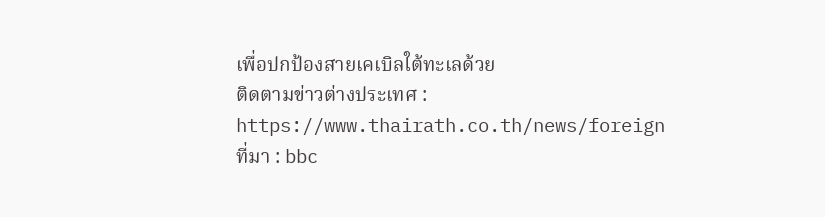เพื่อปกป้องสายเคเบิลใต้ทะเลด้วย
ติดตามข่าวต่างประเทศ : https://www.thairath.co.th/news/foreign
ที่มา : bbc